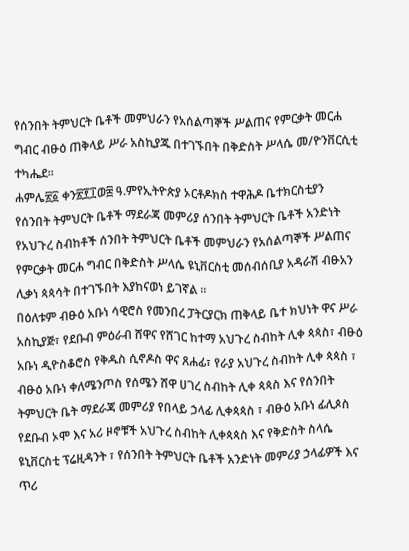የሰንበት ትምህርት ቤቶች መምህራን የአሰልጣኞች ሥልጠና የምርቃት መርሐ ግብር ብፁዕ ጠቅላይ ሥራ አስኪያጁ በተገኙበት በቅድስት ሥላሴ መ/ዮንቨርሲቲ ተካሔደ።
ሐምሌ፳፩ ቀን፳፻፲ወ፰ ዓ.ምየኢትዮጵያ ኦርቶዶክስ ተዋሕዶ ቤተክርስቲያን የሰንበት ትምህርት ቤቶች ማደራጃ መምሪያ ሰንበት ትምህርት ቤቶች አንድነት የአህጉረ ስብከቶች ሰንበት ትምህርት ቤቶች መምህራን የአሰልጣኞች ሥልጠና የምርቃት መርሐ ግብር በቅድስት ሥላሴ ዩኒቨርስቲ መሰብሰቢያ አዳራሽ ብፁአን ሊቃነ ጳጳሳት በተገኙበት እያከናወነ ይገኛል ።
በዕለቱም ብፁዕ አቡነ ሳዊሮስ የመንበረ ፓትርያርክ ጠቅላይ ቤተ ክህነት ዋና ሥራ አስኪያጅ፣ የደቡብ ምዕራብ ሸዋና የሸገር ከተማ አህጉረ ስብከት ሊቀ ጳጳስ፣ ብፁዕ አቡነ ዲዮስቆሮስ የቅዱስ ሲኖዶስ ዋና ጸሐፊ፣ የራያ አህጉረ ስብከት ሊቀ ጳጳስ ፣ ብፁዕ አቡነ ቀለሜንጦስ የሰሜን ሸዋ ሀገረ ስብከት ሊቀ ጳጳስ እና የሰንበት ትምህርት ቤት ማደራጃ መምሪያ የበላይ ኃላፊ ሊቀጳጳስ ፣ ብፁዕ አቡነ ፊሊጶስ የደቡብ ኦሞ እና አሪ ዞኖቹች አህጉረ ስብከት ሊቀጳጳስ እና የቅድስት ስላሴ ዩኒቨርስቲ ፕሬዚዳንት ፣ የሰንበት ትምህርት ቤቶች አንድነት መምሪያ ኃላፊዎች እና ጥሪ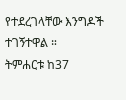የተደረገላቸው እንግዶች ተገኝተዋል ።
ትምሐርቱ ከ37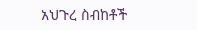አህጉረ ስብከቶች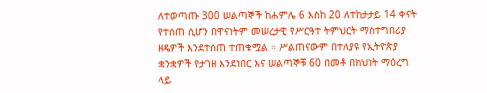ለተወጣጡ 300 ሠልጣኞች ከሐምሌ 6 እስከ 20 ለተከታታይ 14 ቀናት የተሰጠ ሲሆን በዋናነትም መሠረታዊ የሥርዓተ ትምህርት ማስተግበሪያ ዘዴዎች እንደተሰጠ ተጠቁሟል ። ሥልጠናውም በተለያዩ የኢትዮጵያ ቋንቋዎች የታገዘ እንደነበር እና ሠልጣኞቹ 60 በመቶ በክህነት ማዕረግ ላይ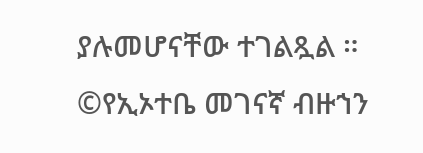ያሉመሆናቸው ተገልጿል ።
©የኢኦተቤ መገናኛ ብዙኀን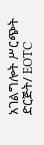አገልግሎት ሥርጭት ድርጅት/ EOTC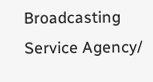Broadcasting Service Agency/